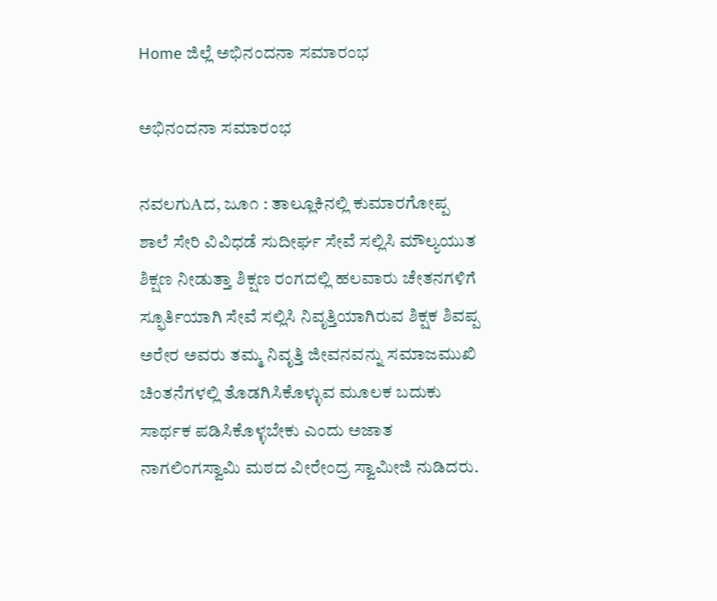Home ಜಿಲ್ಲೆ ಅಭಿನಂದನಾ ಸಮಾರಂಭ

ಅಭಿನಂದನಾ ಸಮಾರಂಭ

ನವಲಗುAದ, ಜೂ೧ : ತಾಲ್ಲೂಕಿನಲ್ಲಿ ಕುಮಾರಗೋಪ್ಪ ಶಾಲೆ ಸೇರಿ ವಿವಿಧಡೆ ಸುದೀರ್ಘ ಸೇವೆ ಸಲ್ಲಿಸಿ ಮೌಲ್ಯಯುತ ಶಿಕ್ಷಣ ನೀಡುತ್ತಾ ಶಿಕ್ಷಣ ರಂಗದಲ್ಲಿ ಹಲವಾರು ಚೇತನಗಳಿಗೆ ಸ್ಫೂರ್ತಿಯಾಗಿ ಸೇವೆ ಸಲ್ಲಿಸಿ ನಿವೃತ್ತಿಯಾಗಿರುವ ಶಿಕ್ಷಕ ಶಿವಪ್ಪ ಅರೇರ ಅವರು ತಮ್ಮ ನಿವೃತ್ತಿ ಜೀವನವನ್ನು ಸಮಾಜಮುಖಿ ಚಿಂತನೆಗಳಲ್ಲಿ ತೊಡಗಿಸಿಕೊಳ್ಳುವ ಮೂಲಕ ಬದುಕು ಸಾರ್ಥಕ ಪಡಿಸಿಕೊಳ್ಳಬೇಕು ಎಂದು ಅಜಾತ ನಾಗಲಿಂಗಸ್ವಾಮಿ ಮಠದ ವೀರೇಂದ್ರ ಸ್ವಾಮೀಜಿ ನುಡಿದರು.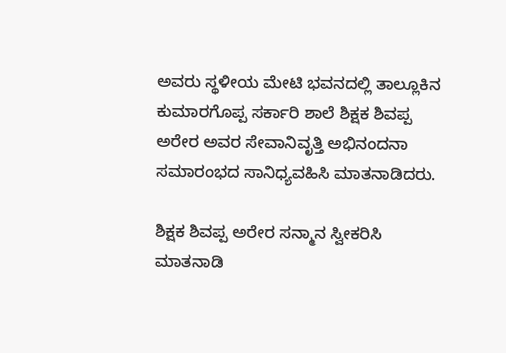ಅವರು ಸ್ಥಳೀಯ ಮೇಟಿ ಭವನದಲ್ಲಿ ತಾಲ್ಲೂಕಿನ ಕುಮಾರಗೊಪ್ಪ ಸರ್ಕಾರಿ ಶಾಲೆ ಶಿಕ್ಷಕ ಶಿವಪ್ಪ ಅರೇರ ಅವರ ಸೇವಾನಿವೃತ್ತಿ ಅಭಿನಂದನಾ ಸಮಾರಂಭದ ಸಾನಿಧ್ಯವಹಿಸಿ ಮಾತನಾಡಿದರು.

ಶಿಕ್ಷಕ ಶಿವಪ್ಪ ಅರೇರ ಸನ್ಮಾನ ಸ್ವೀಕರಿಸಿ ಮಾತನಾಡಿ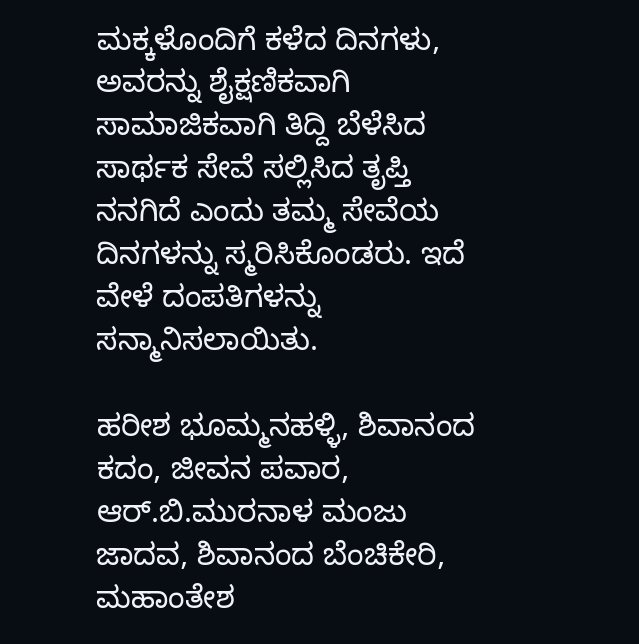ಮಕ್ಕಳೊಂದಿಗೆ ಕಳೆದ ದಿನಗಳು, ಅವರನ್ನು ಶೈಕ್ಷಣಿಕವಾಗಿ ಸಾಮಾಜಿಕವಾಗಿ ತಿದ್ದಿ ಬೆಳೆಸಿದ ಸಾರ್ಥಕ ಸೇವೆ ಸಲ್ಲಿಸಿದ ತೃಪ್ತಿ ನನಗಿದೆ ಎಂದು ತಮ್ಮ ಸೇವೆಯ ದಿನಗಳನ್ನು ಸ್ಮರಿಸಿಕೊಂಡರು. ಇದೆ ವೇಳೆ ದಂಪತಿಗಳನ್ನು ಸನ್ಮಾನಿಸಲಾಯಿತು.

ಹರೀಶ ಭೂಮ್ಮನಹಳ್ಳಿ, ಶಿವಾನಂದ ಕದಂ, ಜೀವನ ಪವಾರ, ಆರ್.ಬಿ.ಮುರನಾಳ ಮಂಜು ಜಾದವ, ಶಿವಾನಂದ ಬೆಂಚಿಕೇರಿ, ಮಹಾಂತೇಶ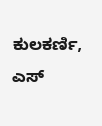ಕುಲಕರ್ಣಿ, ಎಸ್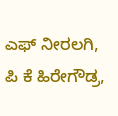ಎಫ್ ನೀರಲಗಿ, ಪಿ ಕೆ ಹಿರೇಗೌಡ್ರ,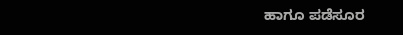ಹಾಗೂ ಪಡೆಸೂರ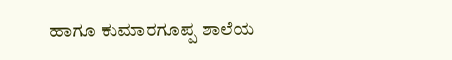ಹಾಗೂ ಕುಮಾರಗೂಪ್ಪ ಶಾಲೆಯ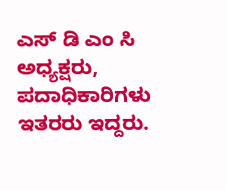ಎಸ್ ಡಿ ಎಂ ಸಿ ಅಧ್ಯಕ್ಷರು, ಪದಾಧಿಕಾರಿಗಳು ಇತರರು ಇದ್ದರು.